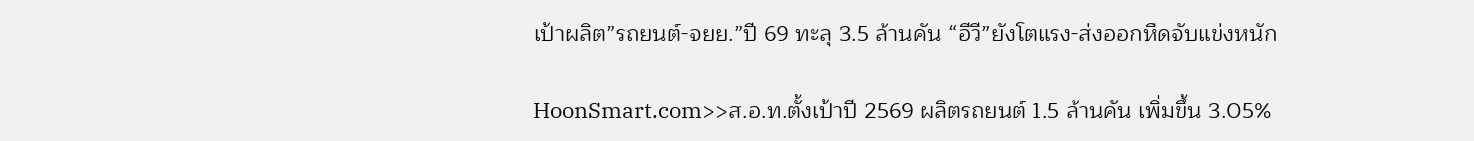เป้าผลิต”รถยนต์-จยย.”ปี 69 ทะลุ 3.5 ล้านคัน “อีวี”ยังโตแรง-ส่งออกหืดจับแข่งหนัก

HoonSmart.com>>ส.อ.ท.ตั้งเป้าปี 2569 ผลิตรถยนต์ 1.5 ล้านคัน เพิ่มขึ้น 3.05%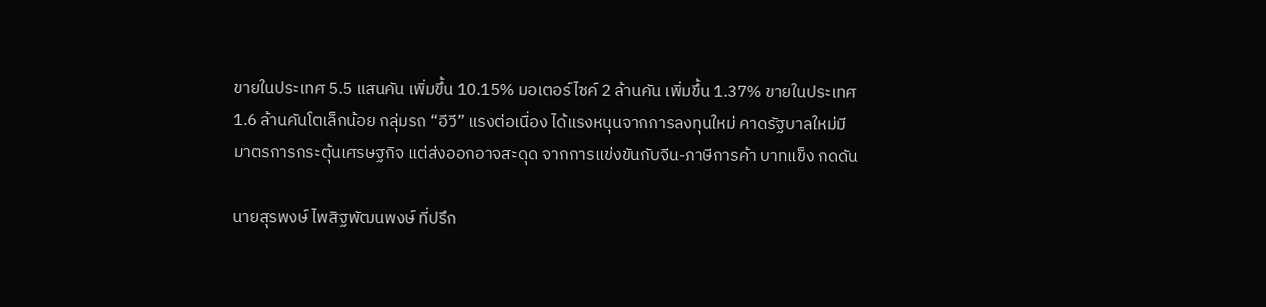ขายในประเทศ 5.5 แสนคัน เพิ่มขึ้น 10.15% มอเตอร์ไซค์ 2 ล้านคัน เพิ่มขึ้น 1.37% ขายในประเทศ 1.6 ล้านคันโตเล็กน้อย กลุ่มรถ “อีวี” แรงต่อเนื่อง ได้แรงหนุนจากการลงทุนใหม่ คาดรัฐบาลใหม่มีมาตรการกระตุ้นเศรษฐกิจ แต่ส่งออกอาจสะดุด จากการแข่งขันกับจีน-ภาษีการค้า บาทแข็ง กดดัน

นายสุรพงษ์ ไพสิฐพัฒนพงษ์ ที่ปรึก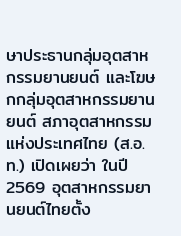ษาประธานกลุ่มอุตสาหกรรมยานยนต์ และโฆษกกลุ่มอุตสาหกรรมยานยนต์ สภาอุตสาหกรรมแห่งประเทศไทย (ส.อ.ท.) เปิดเผยว่า ในปี 2569 อุตสาหกรรมยานยนต์ไทยตั้ง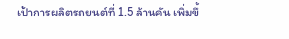เป้าการผลิตรถยนต์ที่ 1.5 ล้านคัน เพิ่มขึ้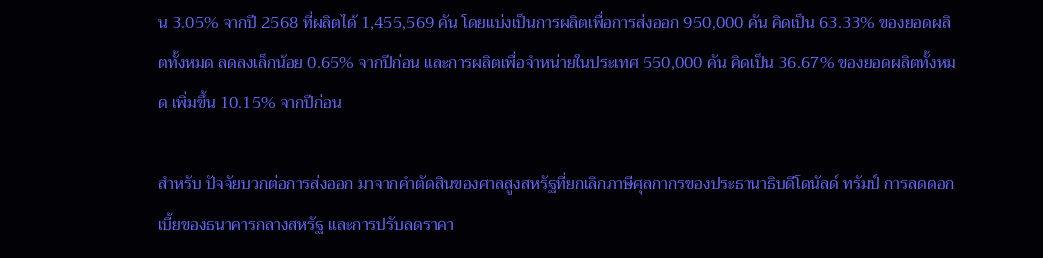น 3.05% จากปี 2568 ที่ผลิตได้ 1,455,569 คัน โดยแบ่งเป็นการผลิตเพื่อการส่งออก 950,000 คัน คิดเป็น 63.33% ของยอดผลิตทั้งหมด ลดลงเล็กน้อย 0.65% จากปีก่อน และการผลิตเพื่อจำหน่ายในประเทศ 550,000 คัน คิดเป็น 36.67% ของยอดผลิตทั้งหมด เพิ่มขึ้น 10.15% จากปีก่อน

สำหรับ ปัจจัยบวกต่อการส่งออก มาจากคำตัดสินของศาลสูงสหรัฐที่ยกเลิกภาษีศุลกากรของประธานาธิบดีโดนัลด์ ทรัมป์ การลดดอกเบี้ยของธนาคารกลางสหรัฐ และการปรับลดราคา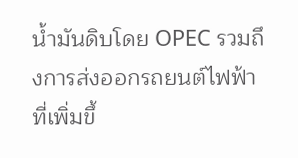น้ำมันดิบโดย OPEC รวมถึงการส่งออกรถยนต์ไฟฟ้าที่เพิ่มขึ้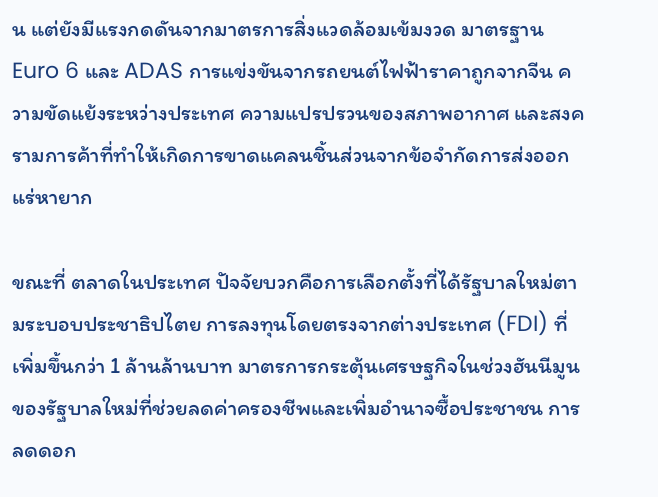น แต่ยังมีแรงกดดันจากมาตรการสิ่งแวดล้อมเข้มงวด มาตรฐาน Euro 6 และ ADAS การแข่งขันจากรถยนต์ไฟฟ้าราคาถูกจากจีน ความขัดแย้งระหว่างประเทศ ความแปรปรวนของสภาพอากาศ และสงครามการค้าที่ทำให้เกิดการขาดแคลนชิ้นส่วนจากข้อจำกัดการส่งออกแร่หายาก

ขณะที่ ตลาดในประเทศ ปัจจัยบวกคือการเลือกตั้งที่ได้รัฐบาลใหม่ตามระบอบประชาธิปไตย การลงทุนโดยตรงจากต่างประเทศ (FDI) ที่เพิ่มขึ้นกว่า 1 ล้านล้านบาท มาตรการกระตุ้นเศรษฐกิจในช่วงฮันนีมูนของรัฐบาลใหม่ที่ช่วยลดค่าครองชีพและเพิ่มอำนาจซื้อประชาชน การลดดอก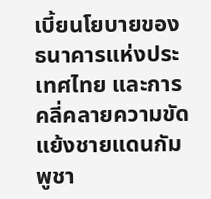เบี้ยนโยบายของธนาคารแห่งประเทศไทย และการคลี่คลายความขัดแย้งชายแดนกัมพูชา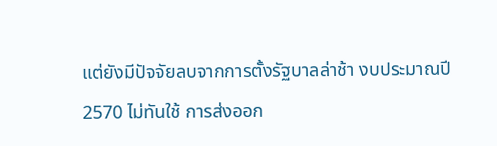แต่ยังมีปัจจัยลบจากการตั้งรัฐบาลล่าช้า งบประมาณปี 2570 ไม่ทันใช้ การส่งออก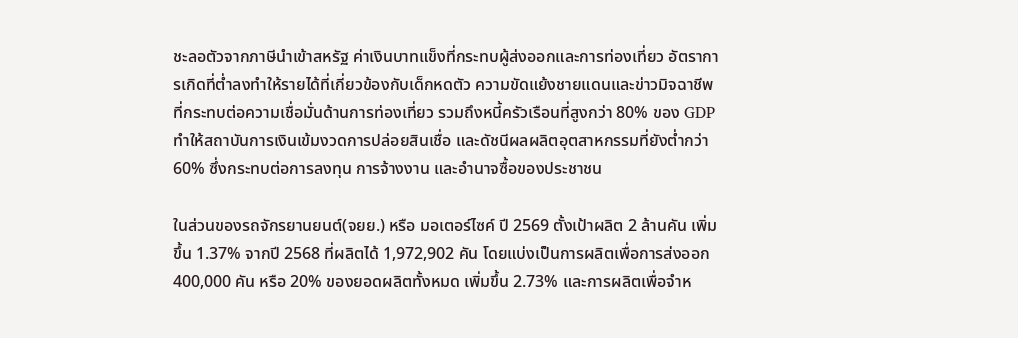ชะลอตัวจากภาษีนำเข้าสหรัฐ ค่าเงินบาทแข็งที่กระทบผู้ส่งออกและการท่องเที่ยว อัตราการเกิดที่ต่ำลงทำให้รายได้ที่เกี่ยวข้องกับเด็กหดตัว ความขัดแย้งชายแดนและข่าวมิจฉาชีพที่กระทบต่อความเชื่อมั่นด้านการท่องเที่ยว รวมถึงหนี้ครัวเรือนที่สูงกว่า 80% ของ GDP ทำให้สถาบันการเงินเข้มงวดการปล่อยสินเชื่อ และดัชนีผลผลิตอุตสาหกรรมที่ยังต่ำกว่า 60% ซึ่งกระทบต่อการลงทุน การจ้างงาน และอำนาจซื้อของประชาชน

ในส่วนของรถจักรยานยนต์(จยย.) หรือ มอเตอร์ไซค์ ปี 2569 ตั้งเป้าผลิต 2 ล้านคัน เพิ่มขึ้น 1.37% จากปี 2568 ที่ผลิตได้ 1,972,902 คัน โดยแบ่งเป็นการผลิตเพื่อการส่งออก 400,000 คัน หรือ 20% ของยอดผลิตทั้งหมด เพิ่มขึ้น 2.73% และการผลิตเพื่อจำห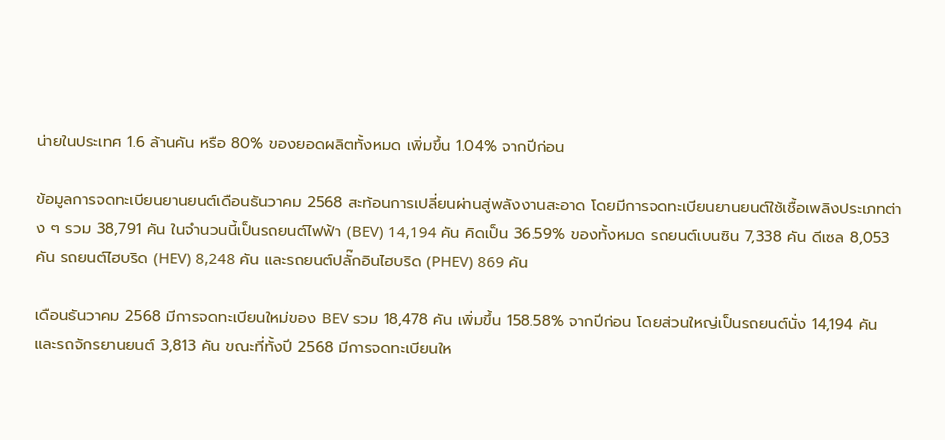น่ายในประเทศ 1.6 ล้านคัน หรือ 80% ของยอดผลิตทั้งหมด เพิ่มขึ้น 1.04% จากปีก่อน

ข้อมูลการจดทะเบียนยานยนต์เดือนธันวาคม 2568 สะท้อนการเปลี่ยนผ่านสู่พลังงานสะอาด โดยมีการจดทะเบียนยานยนต์ใช้เชื้อเพลิงประเภทต่าง ๆ รวม 38,791 คัน ในจำนวนนี้เป็นรถยนต์ไฟฟ้า (BEV) 14,194 คัน คิดเป็น 36.59% ของทั้งหมด รถยนต์เบนซิน 7,338 คัน ดีเซล 8,053 คัน รถยนต์ไฮบริด (HEV) 8,248 คัน และรถยนต์ปลั๊กอินไฮบริด (PHEV) 869 คัน

เดือนธันวาคม 2568 มีการจดทะเบียนใหม่ของ BEV รวม 18,478 คัน เพิ่มขึ้น 158.58% จากปีก่อน โดยส่วนใหญ่เป็นรถยนต์นั่ง 14,194 คัน และรถจักรยานยนต์ 3,813 คัน ขณะที่ทั้งปี 2568 มีการจดทะเบียนให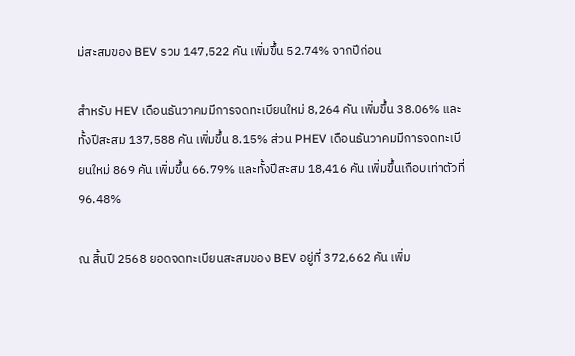ม่สะสมของ BEV รวม 147,522 คัน เพิ่มขึ้น 52.74% จากปีก่อน

สำหรับ HEV เดือนธันวาคมมีการจดทะเบียนใหม่ 8,264 คัน เพิ่มขึ้น 38.06% และทั้งปีสะสม 137,588 คัน เพิ่มขึ้น 8.15% ส่วน PHEV เดือนธันวาคมมีการจดทะเบียนใหม่ 869 คัน เพิ่มขึ้น 66.79% และทั้งปีสะสม 18,416 คัน เพิ่มขึ้นเกือบเท่าตัวที่ 96.48%

ณ สิ้นปี 2568 ยอดจดทะเบียนสะสมของ BEV อยู่ที่ 372,662 คัน เพิ่ม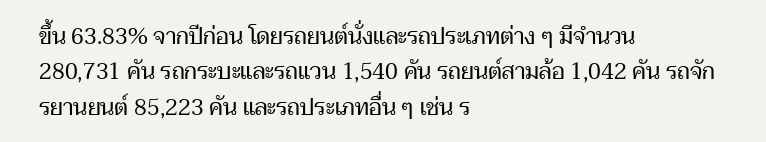ขึ้น 63.83% จากปีก่อน โดยรถยนต์นั่งและรถประเภทต่าง ๆ มีจำนวน 280,731 คัน รถกระบะและรถแวน 1,540 คัน รถยนต์สามล้อ 1,042 คัน รถจักรยานยนต์ 85,223 คัน และรถประเภทอื่น ๆ เช่น ร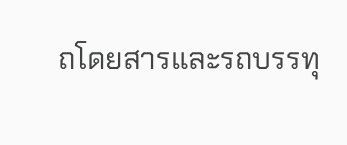ถโดยสารและรถบรรทุ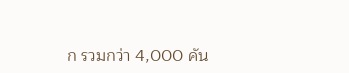ก รวมกว่า 4,000 คัน